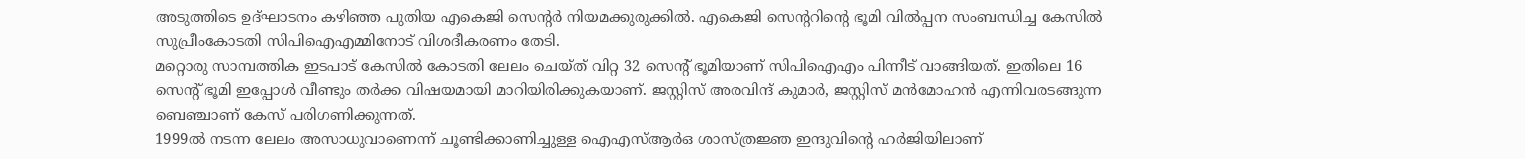അടുത്തിടെ ഉദ്ഘാടനം കഴിഞ്ഞ പുതിയ എകെജി സെന്റർ നിയമക്കുരുക്കിൽ. എകെജി സെന്ററിന്റെ ഭൂമി വിൽപ്പന സംബന്ധിച്ച കേസിൽ സുപ്രീംകോടതി സിപിഐഎമ്മിനോട് വിശദീകരണം തേടി.
മറ്റൊരു സാമ്പത്തിക ഇടപാട് കേസിൽ കോടതി ലേലം ചെയ്ത് വിറ്റ 32 സെന്റ് ഭൂമിയാണ് സിപിഐഎം പിന്നീട് വാങ്ങിയത്. ഇതിലെ 16 സെന്റ് ഭൂമി ഇപ്പോൾ വീണ്ടും തർക്ക വിഷയമായി മാറിയിരിക്കുകയാണ്. ജസ്റ്റിസ് അരവിന്ദ് കുമാർ, ജസ്റ്റിസ് മൻമോഹൻ എന്നിവരടങ്ങുന്ന ബെഞ്ചാണ് കേസ് പരിഗണിക്കുന്നത്.
1999ൽ നടന്ന ലേലം അസാധുവാണെന്ന് ചൂണ്ടിക്കാണിച്ചുള്ള ഐഎസ്ആർഒ ശാസ്ത്രജ്ഞ ഇന്ദുവിന്റെ ഹർജിയിലാണ്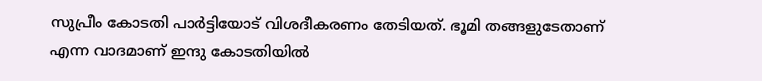സുപ്രീം കോടതി പാർട്ടിയോട് വിശദീകരണം തേടിയത്. ഭൂമി തങ്ങളുടേതാണ് എന്ന വാദമാണ് ഇന്ദു കോടതിയിൽ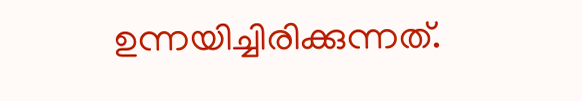ഉന്നയിച്ചിരിക്കുന്നത്.